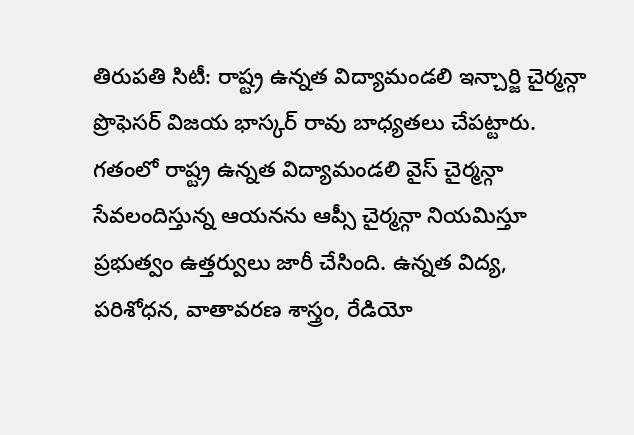తిరుపతి సిటీ: రాష్ట్ర ఉన్నత విద్యామండలి ఇన్చార్జి చైర్మన్గా ప్రొఫెసర్ విజయ భాస్కర్ రావు బాధ్యతలు చేపట్టారు. గతంలో రాష్ట్ర ఉన్నత విద్యామండలి వైస్ చైర్మన్గా సేవలందిస్తున్న ఆయనను ఆప్సీ చైర్మన్గా నియమిస్తూ ప్రభుత్వం ఉత్తర్వులు జారీ చేసింది. ఉన్నత విద్య, పరిశోధన, వాతావరణ శాస్త్రం, రేడియో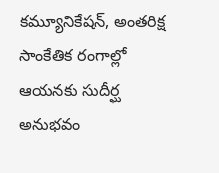కమ్యూనికేషన్, అంతరిక్ష సాంకేతిక రంగాల్లో ఆయనకు సుదీర్ఘ అనుభవం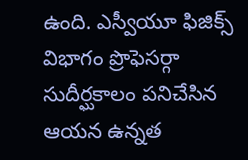ఉంది. ఎస్వీయూ ఫిజిక్స్ విభాగం ప్రొఫెసర్గా సుదీర్ఘకాలం పనిచేసిన ఆయన ఉన్నత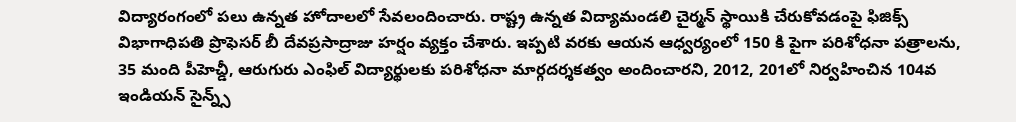విద్యారంగంలో పలు ఉన్నత హోదాలలో సేవలందించారు. రాష్ట్ర ఉన్నత విద్యామండలి చైర్మన్ స్థాయికి చేరుకోవడంపై ఫిజిక్స్ విభాగాధిపతి ప్రొఫెసర్ బీ దేవప్రసాద్రాజు హర్షం వ్యక్తం చేశారు. ఇప్పటి వరకు ఆయన ఆధ్వర్యంలో 150 కి పైగా పరిశోధనా పత్రాలను, 35 మంది పీహెచ్డీ, ఆరుగురు ఎంఫిల్ విద్యార్థులకు పరిశోధనా మార్గదర్శకత్వం అందించారని, 2012, 201లో నిర్వహించిన 104వ ఇండియన్ సైన్న్స్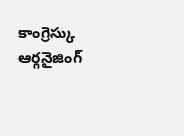కాంగ్రెస్కు ఆర్గనైజింగ్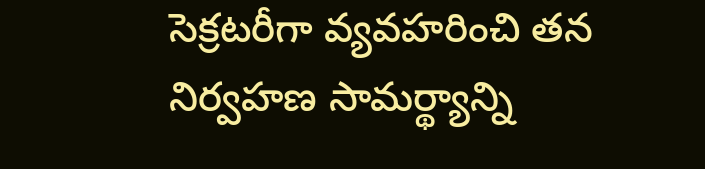సెక్రటరీగా వ్యవహరించి తన నిర్వహణ సామర్థ్యాన్ని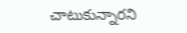చాటుకున్నారని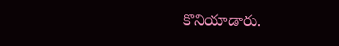కొనియాడారు.